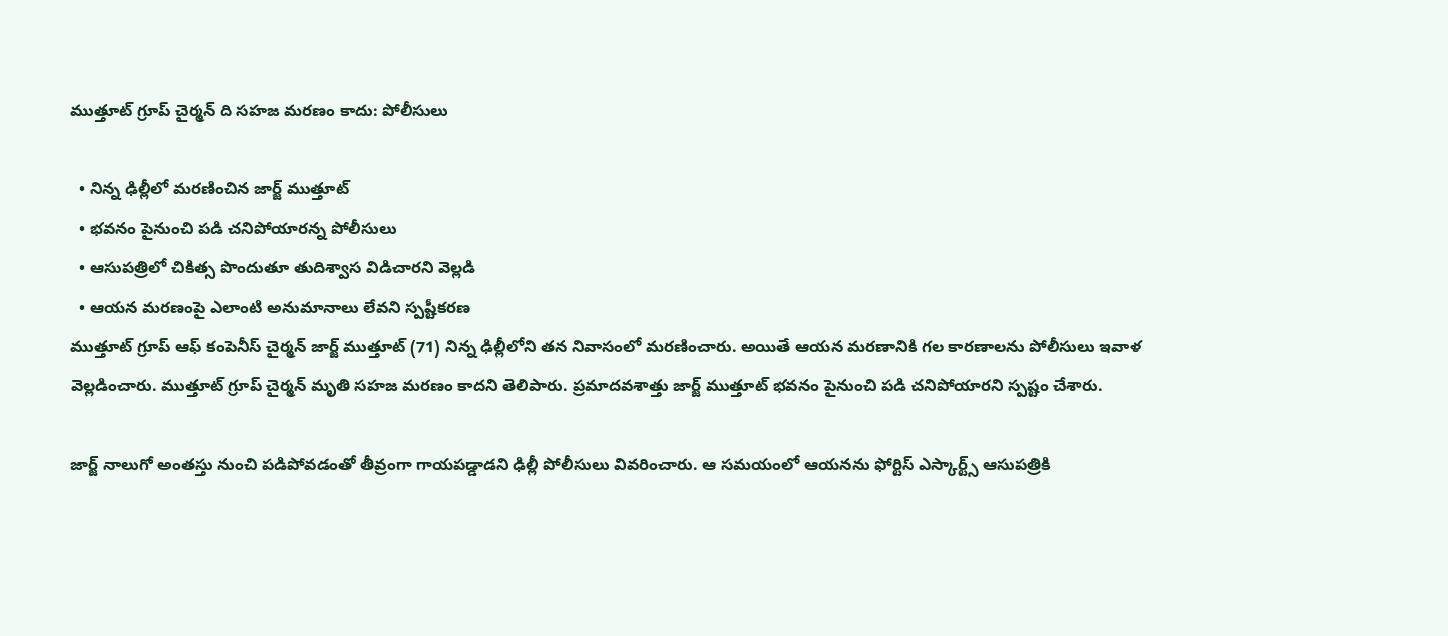ముత్తూట్ గ్రూప్ చైర్మన్ ది సహజ మరణం కాదు: పోలీసులు

  • నిన్న ఢిల్లీలో మరణించిన జార్జ్ ముత్తూట్
  • భవనం పైనుంచి పడి చనిపోయారన్న పోలీసులు
  • ఆసుపత్రిలో చికిత్స పొందుతూ తుదిశ్వాస విడిచారని వెల్లడి
  • ఆయన మరణంపై ఎలాంటి అనుమానాలు లేవని స్పష్టీకరణ
ముత్తూట్ గ్రూప్ ఆఫ్ కంపెనీస్ చైర్మన్ జార్జ్ ముత్తూట్ (71) నిన్న ఢిల్లీలోని తన నివాసంలో మరణించారు. అయితే ఆయన మరణానికి గల కారణాలను పోలీసులు ఇవాళ వెల్లడించారు. ముత్తూట్ గ్రూప్ చైర్మన్ మృతి సహజ మరణం కాదని తెలిపారు. ప్రమాదవశాత్తు జార్జ్ ముత్తూట్ భవనం పైనుంచి పడి చనిపోయారని స్పష్టం చేశారు.

జార్జ్ నాలుగో అంతస్తు నుంచి పడిపోవడంతో తీవ్రంగా గాయపడ్డాడని ఢిల్లీ పోలీసులు వివరించారు. ఆ సమయంలో ఆయనను ఫోర్టిస్ ఎస్కార్ట్స్ ఆసుపత్రికి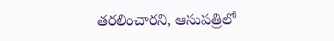తరలించారని, ఆసుపత్రిలో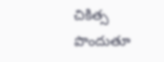చికిత్స పొందుతూ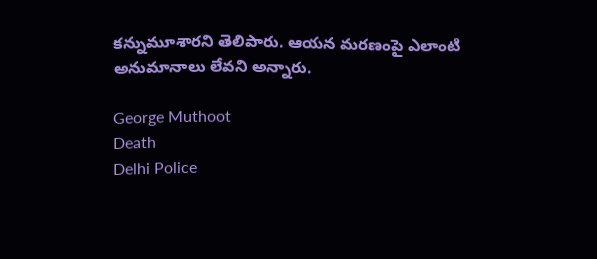కన్నుమూశారని తెలిపారు. ఆయన మరణంపై ఎలాంటి అనుమానాలు లేవని అన్నారు.

George Muthoot
Death
Delhi Police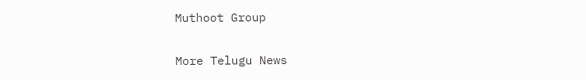Muthoot Group

More Telugu News